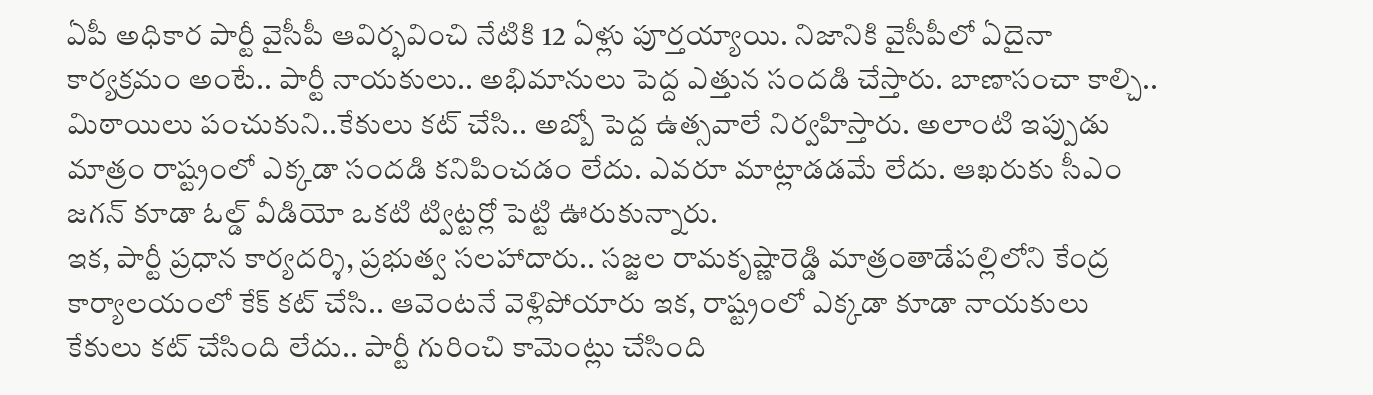ఏపీ అధికార పార్టీ వైసీపీ ఆవిర్భవించి నేటికి 12 ఏళ్లు పూర్తయ్యాయి. నిజానికి వైసీపీలో ఏదైనా కార్యక్రమం అంటే.. పార్టీ నాయకులు.. అభిమానులు పెద్ద ఎత్తున సందడి చేస్తారు. బాణాసంచా కాల్చి.. మిఠాయిలు పంచుకుని..కేకులు కట్ చేసి.. అబ్బో పెద్ద ఉత్సవాలే నిర్వహిస్తారు. అలాంటి ఇప్పుడు మాత్రం రాష్ట్రంలో ఎక్కడా సందడి కనిపించడం లేదు. ఎవరూ మాట్లాడడమే లేదు. ఆఖరుకు సీఎం జగన్ కూడా ఓల్డ్ వీడియో ఒకటి ట్విట్టర్లో పెట్టి ఊరుకున్నారు.
ఇక, పార్టీ ప్రధాన కార్యదర్శి, ప్రభుత్వ సలహాదారు.. సజ్జల రామకృష్ణారెడ్డి మాత్రంతాడేపల్లిలోని కేంద్ర కార్యాలయంలో కేక్ కట్ చేసి.. ఆవెంటనే వెళ్లిపోయారు ఇక, రాష్ట్రంలో ఎక్కడా కూడా నాయకులు కేకులు కట్ చేసింది లేదు.. పార్టీ గురించి కామెంట్లు చేసింది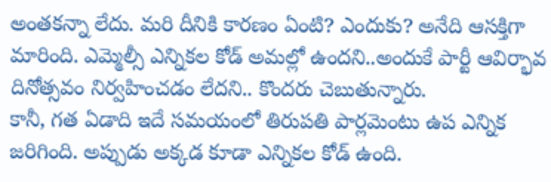అంతకన్నా లేదు. మరి దీనికి కారణం ఏంటి? ఎందుకు? అనేది ఆసక్తిగా మారింది. ఎమ్మెల్సీ ఎన్నికల కోడ్ అమల్లో ఉందని..అందుకే పార్టీ ఆవిర్భావ దినోత్సవం నిర్వహించడం లేదని.. కొందరు చెబుతున్నారు.
కానీ, గత ఏడాది ఇదే సమయంలో తిరుపతి పార్లమెంటు ఉప ఎన్నిక జరిగింది. అప్పుడు అక్కడ కూడా ఎన్నికల కోడ్ ఉంది.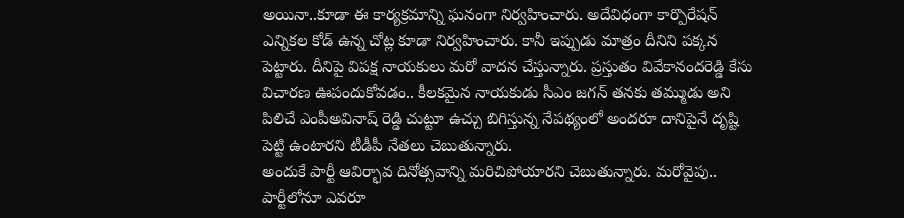అయినా..కూడా ఈ కార్యక్రమాన్ని ఘనంగా నిర్వహించారు. అదేవిధంగా కార్పొరేషన్ ఎన్నికల కోడ్ ఉన్న చోట్ల కూడా నిర్వహించారు. కానీ ఇప్పుడు మాత్రం దీనిని పక్కన పెట్టారు. దీనిపై విపక్ష నాయకులు మరో వాదన చేస్తున్నారు. ప్రస్తుతం వివేకానందరెడ్డి కేసు విచారణ ఊపందుకోవడం.. కీలకమైన నాయకుడు సీఎం జగన్ తనకు తమ్ముడు అని పిలిచే ఎంపీఅవినాష్ రెడ్డి చుట్టూ ఉచ్చు బిగిస్తున్న నేపథ్యంలో అందరూ దానిపైనే దృష్టి పెట్టి ఉంటారని టీడీపీ నేతలు చెబుతున్నారు.
అందుకే పార్టీ ఆవిర్భావ దినోత్సవాన్ని మరిచిపోయారని చెబుతున్నారు. మరోవైపు.. పార్టీలోనూ ఎవరూ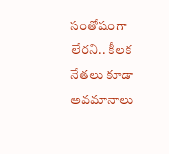సంతోషంగా లేరని.. కీలక నేతలు కూడా అవమానాలు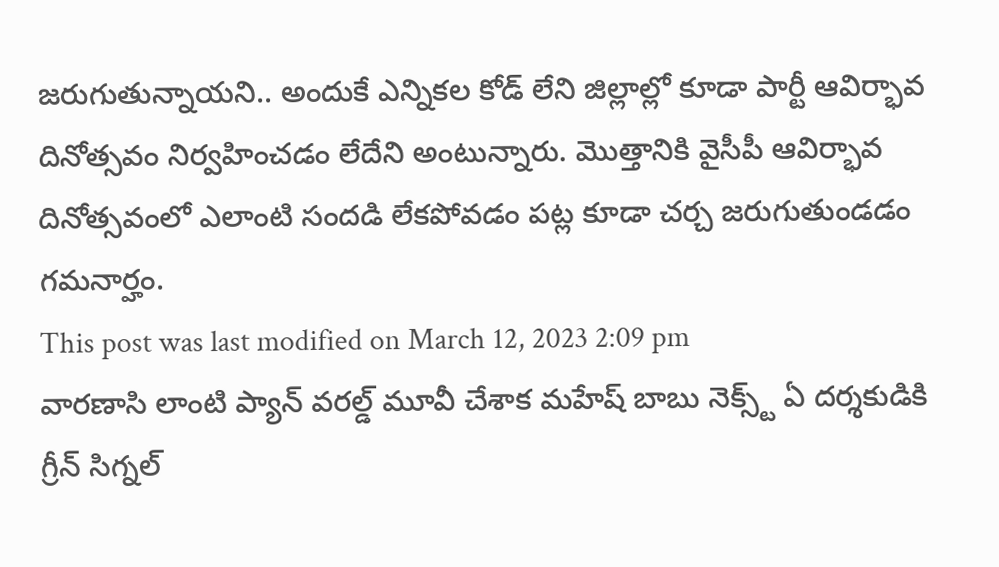జరుగుతున్నాయని.. అందుకే ఎన్నికల కోడ్ లేని జిల్లాల్లో కూడా పార్టీ ఆవిర్భావ దినోత్సవం నిర్వహించడం లేదేని అంటున్నారు. మొత్తానికి వైసీపీ ఆవిర్భావ దినోత్సవంలో ఎలాంటి సందడి లేకపోవడం పట్ల కూడా చర్చ జరుగుతుండడం గమనార్హం.
This post was last modified on March 12, 2023 2:09 pm
వారణాసి లాంటి ప్యాన్ వరల్డ్ మూవీ చేశాక మహేష్ బాబు నెక్స్ట్ ఏ దర్శకుడికి గ్రీన్ సిగ్నల్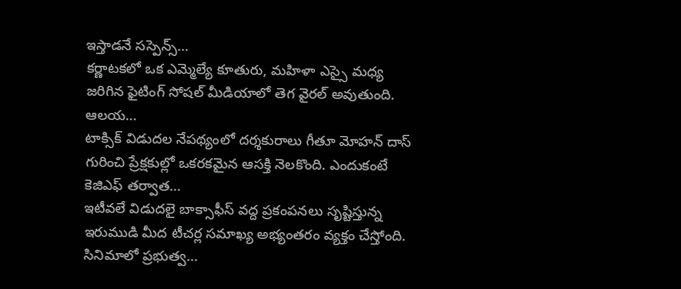ఇస్తాడనే సస్పెన్స్…
కర్ణాటకలో ఒక ఎమ్మెల్యే కూతురు, మహిళా ఎస్సై మధ్య జరిగిన ఫైటింగ్ సోషల్ మీడియాలో తెగ వైరల్ అవుతుంది. ఆలయ…
టాక్సిక్ విడుదల నేపథ్యంలో దర్శకురాలు గీతూ మోహన్ దాస్ గురించి ప్రేక్షకుల్లో ఒకరకమైన ఆసక్తి నెలకొంది. ఎందుకంటే కెజిఎఫ్ తర్వాత…
ఇటీవలే విడుదలై బాక్సాఫీస్ వద్ద ప్రకంపనలు సృష్టిస్తున్న ఇరుముడి మీద టీచర్ల సమాఖ్య అభ్యంతరం వ్యక్తం చేస్తోంది. సినిమాలో ప్రభుత్వ…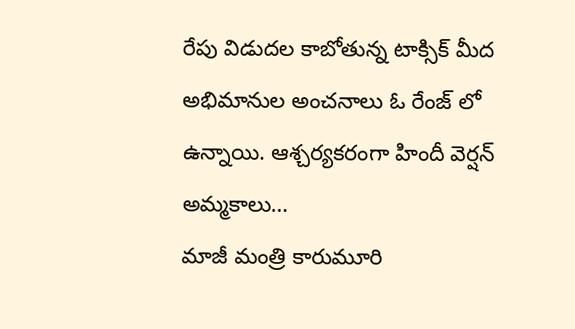రేపు విడుదల కాబోతున్న టాక్సిక్ మీద అభిమానుల అంచనాలు ఓ రేంజ్ లో ఉన్నాయి. ఆశ్చర్యకరంగా హిందీ వెర్షన్ అమ్మకాలు…
మాజీ మంత్రి కారుమూరి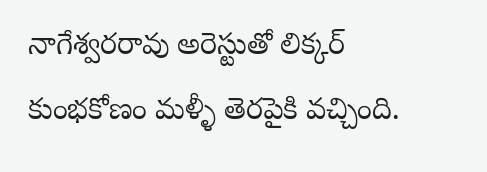నాగేశ్వరరావు అరెస్టుతో లిక్కర్ కుంభకోణం మళ్ళీ తెరపైకి వచ్చింది.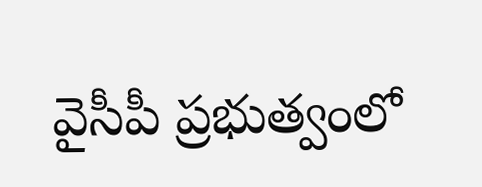వైసీపీ ప్రభుత్వంలో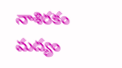నాశిరకం మద్యం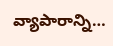వ్యాపారాన్ని…